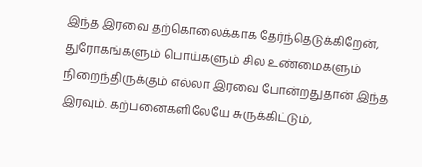இந்த இரவை தற்கொலைக்காக தேர்ந்தெடுக்கிறேன், துரோகங்களும் பொய்களும் சில உண்மைகளும் நிறைந்திருக்கும் எல்லா இரவை போன்றதுதான் இந்த இரவும். கற்பனைகளிலேயே சுருக்கிட்டும்,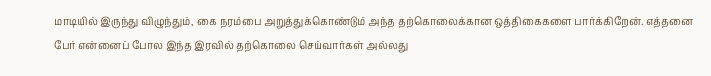மாடியில் இருந்து விழுந்தும், கை நரம்பை அறுத்துக்கொண்டும் அந்த தற்கொலைக்கான ஒத்திகைகளை பார்க்கிறேன். எத்தனை பேர் என்னைப் போல இந்த இரவில் தற்கொலை செய்வார்கள் அல்லது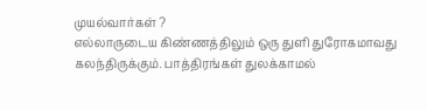முயல்வார்கள் ?
எல்லாருடைய கிண்ணத்திலும் ஒரு துளி துரோகமாவது கலந்திருக்கும். பாத்திரங்கள் துலக்காமல்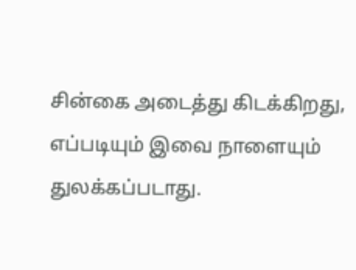சின்கை அடைத்து கிடக்கிறது, எப்படியும் இவை நாளையும் துலக்கப்படாது.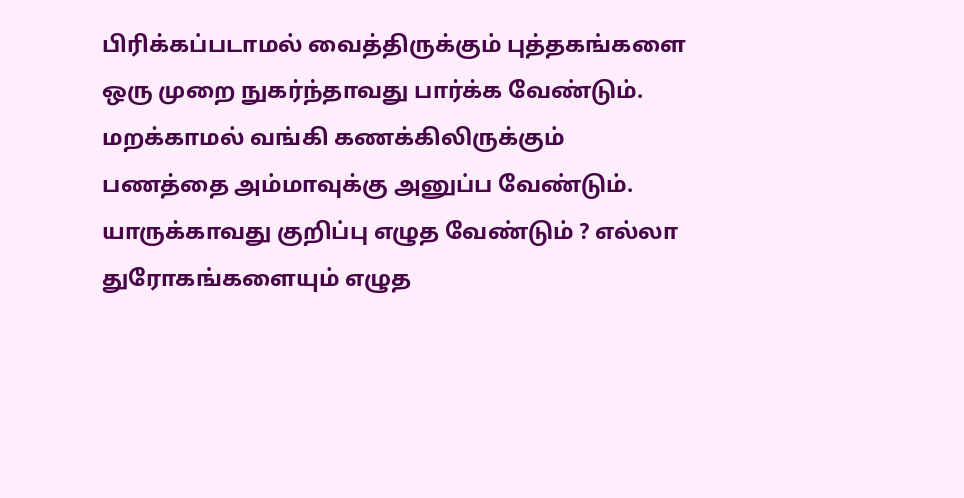பிரிக்கப்படாமல் வைத்திருக்கும் புத்தகங்களை ஒரு முறை நுகர்ந்தாவது பார்க்க வேண்டும். மறக்காமல் வங்கி கணக்கிலிருக்கும் பணத்தை அம்மாவுக்கு அனுப்ப வேண்டும்.
யாருக்காவது குறிப்பு எழுத வேண்டும் ? எல்லா துரோகங்களையும் எழுத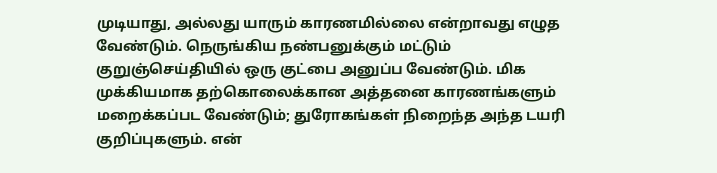முடியாது, அல்லது யாரும் காரணமில்லை என்றாவது எழுத வேண்டும். நெருங்கிய நண்பனுக்கும் மட்டும் குறுஞ்செய்தியில் ஒரு குட்பை அனுப்ப வேண்டும். மிக முக்கியமாக தற்கொலைக்கான அத்தனை காரணங்களும் மறைக்கப்பட வேண்டும்; துரோகங்கள் நிறைந்த அந்த டயரி குறிப்புகளும். என்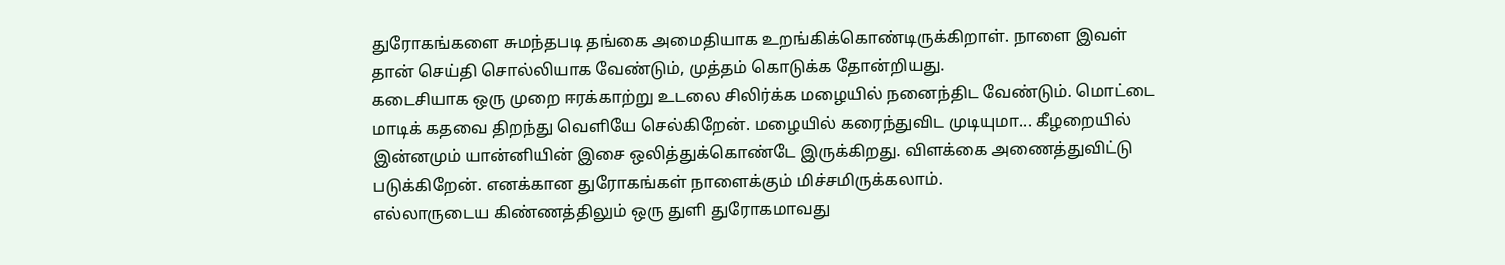துரோகங்களை சுமந்தபடி தங்கை அமைதியாக உறங்கிக்கொண்டிருக்கிறாள். நாளை இவள் தான் செய்தி சொல்லியாக வேண்டும், முத்தம் கொடுக்க தோன்றியது.
கடைசியாக ஒரு முறை ஈரக்காற்று உடலை சிலிர்க்க மழையில் நனைந்திட வேண்டும். மொட்டை மாடிக் கதவை திறந்து வெளியே செல்கிறேன். மழையில் கரைந்துவிட முடியுமா... கீழறையில் இன்னமும் யான்னியின் இசை ஒலித்துக்கொண்டே இருக்கிறது. விளக்கை அணைத்துவிட்டு படுக்கிறேன். எனக்கான துரோகங்கள் நாளைக்கும் மிச்சமிருக்கலாம்.
எல்லாருடைய கிண்ணத்திலும் ஒரு துளி துரோகமாவது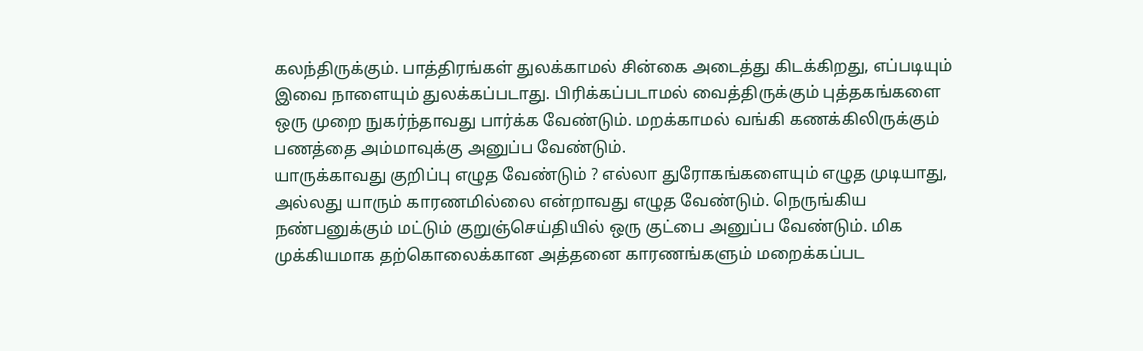கலந்திருக்கும். பாத்திரங்கள் துலக்காமல் சின்கை அடைத்து கிடக்கிறது, எப்படியும் இவை நாளையும் துலக்கப்படாது. பிரிக்கப்படாமல் வைத்திருக்கும் புத்தகங்களை ஒரு முறை நுகர்ந்தாவது பார்க்க வேண்டும். மறக்காமல் வங்கி கணக்கிலிருக்கும் பணத்தை அம்மாவுக்கு அனுப்ப வேண்டும்.
யாருக்காவது குறிப்பு எழுத வேண்டும் ? எல்லா துரோகங்களையும் எழுத முடியாது, அல்லது யாரும் காரணமில்லை என்றாவது எழுத வேண்டும். நெருங்கிய நண்பனுக்கும் மட்டும் குறுஞ்செய்தியில் ஒரு குட்பை அனுப்ப வேண்டும். மிக முக்கியமாக தற்கொலைக்கான அத்தனை காரணங்களும் மறைக்கப்பட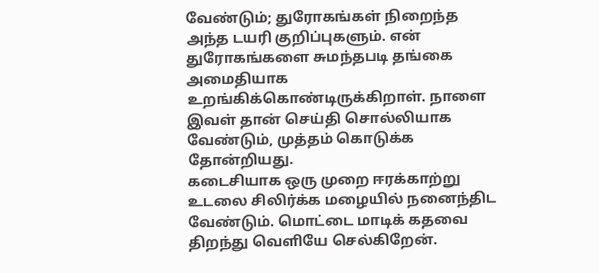வேண்டும்; துரோகங்கள் நிறைந்த அந்த டயரி குறிப்புகளும். என் துரோகங்களை சுமந்தபடி தங்கை அமைதியாக உறங்கிக்கொண்டிருக்கிறாள். நாளை இவள் தான் செய்தி சொல்லியாக வேண்டும், முத்தம் கொடுக்க தோன்றியது.
கடைசியாக ஒரு முறை ஈரக்காற்று உடலை சிலிர்க்க மழையில் நனைந்திட வேண்டும். மொட்டை மாடிக் கதவை திறந்து வெளியே செல்கிறேன்.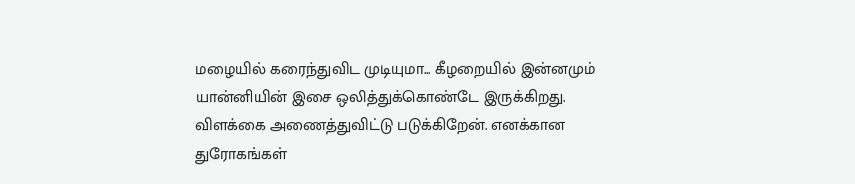மழையில் கரைந்துவிட முடியுமா... கீழறையில் இன்னமும் யான்னியின் இசை ஒலித்துக்கொண்டே இருக்கிறது. விளக்கை அணைத்துவிட்டு படுக்கிறேன். எனக்கான துரோகங்கள்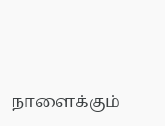நாளைக்கும்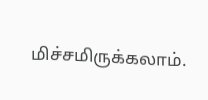மிச்சமிருக்கலாம்.